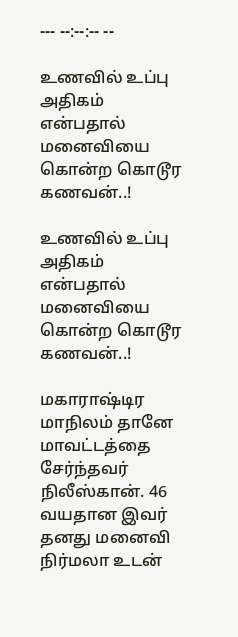--- --:--:-- --

உணவில் உப்பு அதிகம் என்பதால் மனைவியை கொன்ற கொடூர கணவன்..!

உணவில் உப்பு அதிகம் என்பதால் மனைவியை கொன்ற கொடூர கணவன்..!

மகாராஷ்டிர மாநிலம் தானே மாவட்டத்தை சேர்ந்தவர் நிலீஸ்கான். 46 வயதான இவர் தனது மனைவி நிர்மலா உடன்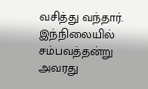வசித்து வந்தார். இந்நிலையில் சம்பவத்தன்று அவரது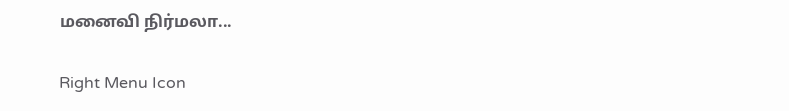மனைவி நிர்மலா...

Right Menu Icon